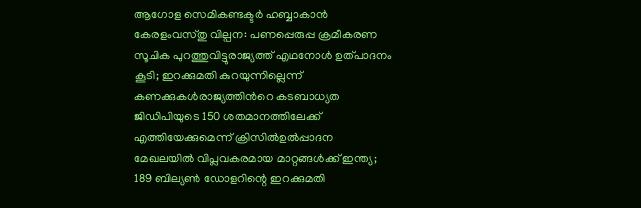ആഗോള സെമികണ്ടക്ടര്‍ ഹബ്ബാകാൻ കേരളംവസ്തു വില്പന: പണപ്പെരുപ്പ ക്രമീകരണ സൂചിക പുറത്തുവിട്ടുരാജ്യത്ത് എഥനോൾ ഉത്പാദനം കൂടി; ഇറക്കുമതി കുറയുന്നില്ലെന്ന് കണക്കുകൾരാജ്യത്തിൻറെ കടബാധ്യത ജിഡിപിയുടെ 150 ശതമാനത്തിലേക്ക് എത്തിയേക്കുമെന്ന് ക്രിസില്‍ഉല്‍പ്പാദന മേഖലയില്‍ വിപ്ലവകരമായ മാറ്റങ്ങള്‍ക്ക് ഇന്ത്യ; 189 ബില്യണ്‍ ഡോളറിന്റെ ഇറക്കുമതി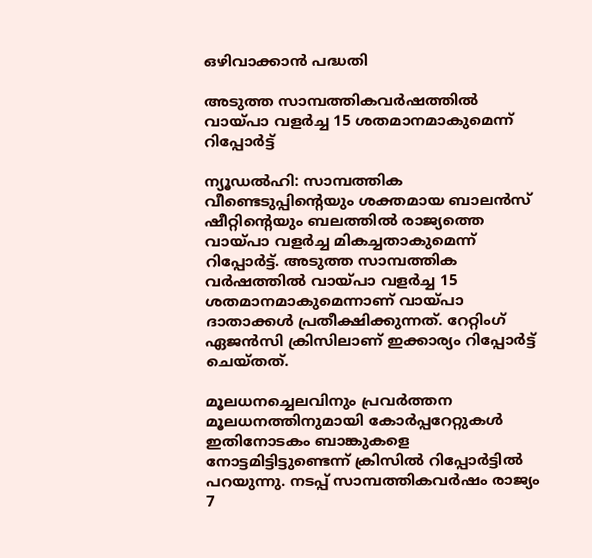ഒഴിവാക്കാന്‍ പദ്ധതി

അടുത്ത സാമ്പത്തികവര്‍ഷത്തില്‍ വായ്പാ വളര്‍ച്ച 15 ശതമാനമാകുമെന്ന് റിപ്പോര്‍ട്ട്

ന്യൂഡല്‍ഹി: സാമ്പത്തിക വീണ്ടെടുപ്പിന്റെയും ശക്തമായ ബാലന്‍സ് ഷീറ്റിന്റെയും ബലത്തില്‍ രാജ്യത്തെ വായ്പാ വളര്‍ച്ച മികച്ചതാകുമെന്ന് റിപ്പോര്‍ട്ട്. അടുത്ത സാമ്പത്തിക വര്‍ഷത്തില്‍ വായ്പാ വളര്‍ച്ച 15 ശതമാനമാകുമെന്നാണ് വായ്പാ ദാതാക്കള്‍ പ്രതീക്ഷിക്കുന്നത്. റേറ്റിംഗ് ഏജന്‍സി ക്രിസിലാണ് ഇക്കാര്യം റിപ്പോര്‍ട്ട് ചെയ്തത്.

മൂലധനച്ചെലവിനും പ്രവര്‍ത്തന മൂലധനത്തിനുമായി കോര്‍പ്പറേറ്റുകള്‍ ഇതിനോടകം ബാങ്കുകളെ നോട്ടമിട്ടിട്ടുണ്ടെന്ന് ക്രിസില്‍ റിപ്പോര്‍ട്ടില്‍ പറയുന്നു. നടപ്പ് സാമ്പത്തികവര്‍ഷം രാജ്യം 7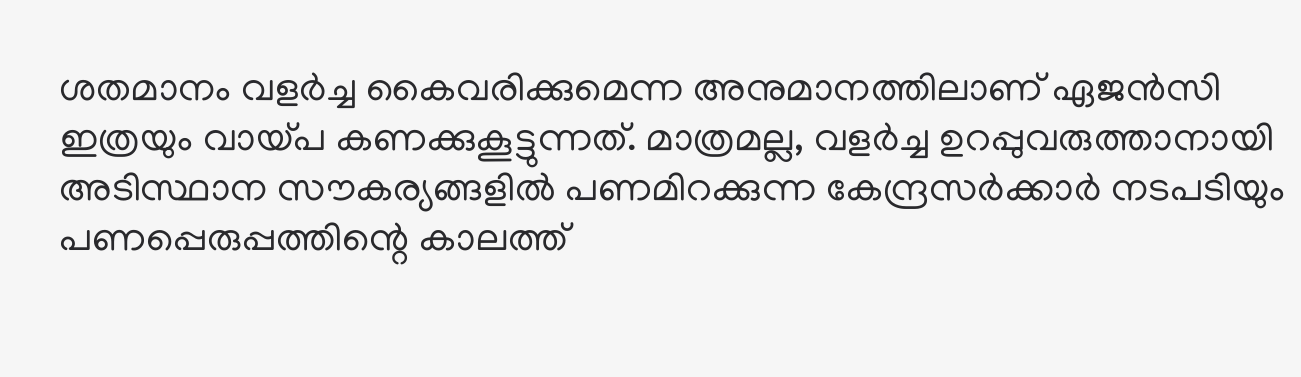ശതമാനം വളര്‍ച്ച കൈവരിക്കുമെന്ന അനുമാനത്തിലാണ് ഏജന്‍സി ഇത്രയും വായ്പ കണക്കുകൂട്ടുന്നത്. മാത്രമല്ല, വളര്‍ച്ച ഉറപ്പുവരുത്താനായി അടിസ്ഥാന സൗകര്യങ്ങളില്‍ പണമിറക്കുന്ന കേന്ദ്രസര്‍ക്കാര്‍ നടപടിയും പണപ്പെരുപ്പത്തിന്റെ കാലത്ത്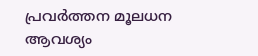പ്രവര്‍ത്തന മൂലധന ആവശ്യം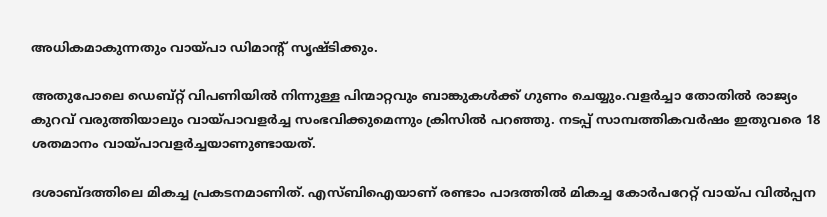അധികമാകുന്നതും വായ്പാ ഡിമാന്റ് സൃഷ്ടിക്കും.

അതുപോലെ ഡെബ്റ്റ് വിപണിയില്‍ നിന്നുള്ള പിന്മാറ്റവും ബാങ്കുകള്‍ക്ക് ഗുണം ചെയ്യും.വളര്‍ച്ചാ തോതില്‍ രാജ്യം കുറവ് വരുത്തിയാലും വായ്പാവളര്‍ച്ച സംഭവിക്കുമെന്നും ക്രിസില്‍ പറഞ്ഞു. നടപ്പ് സാമ്പത്തികവര്‍ഷം ഇതുവരെ 18 ശതമാനം വായ്പാവളര്‍ച്ചയാണുണ്ടായത്.

ദശാബ്ദത്തിലെ മികച്ച പ്രകടനമാണിത്. എസ്ബിഐയാണ് രണ്ടാം പാദത്തില്‍ മികച്ച കോര്‍പറേറ്റ് വായ്പ വില്‍പ്പന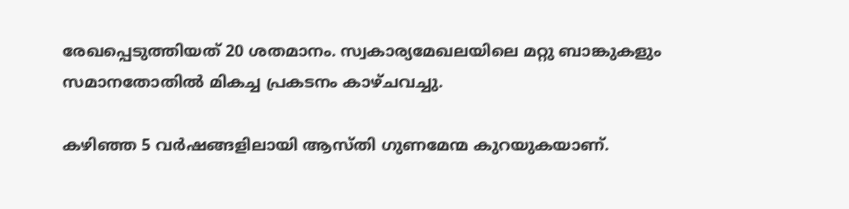രേഖപ്പെടുത്തിയത് 20 ശതമാനം. സ്വകാര്യമേഖലയിലെ മറ്റു ബാങ്കുകളും സമാനതോതില്‍ മികച്ച പ്രകടനം കാഴ്ചവച്ചു.

കഴിഞ്ഞ 5 വര്‍ഷങ്ങളിലായി ആസ്തി ഗുണമേന്മ കുറയുകയാണ്.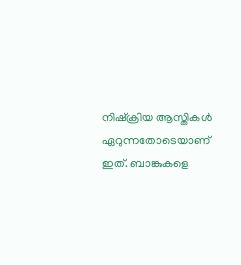നിഷ്‌ക്രിയ ആസ്തികള്‍ ഏറുന്നതോടെയാണ് ഇത്. ബാങ്കുകളെ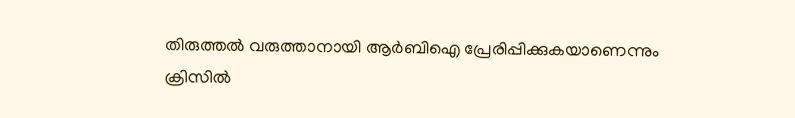തിരുത്തല്‍ വരുത്താനായി ആര്‍ബിഐ പ്രേരിപ്പിക്കുകയാണെന്നും ക്രിസില്‍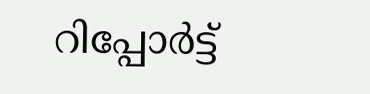റിപ്പോര്‍ട്ട്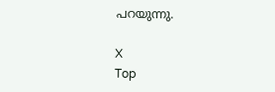പറയുന്നു.

X
Top